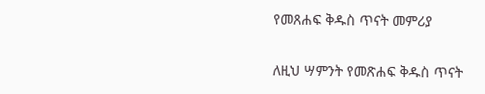የመጸሐፍ ቅዱስ ጥናት መምሪያ

ለዚህ ሣምንት የመጽሐፍ ቅዱስ ጥናት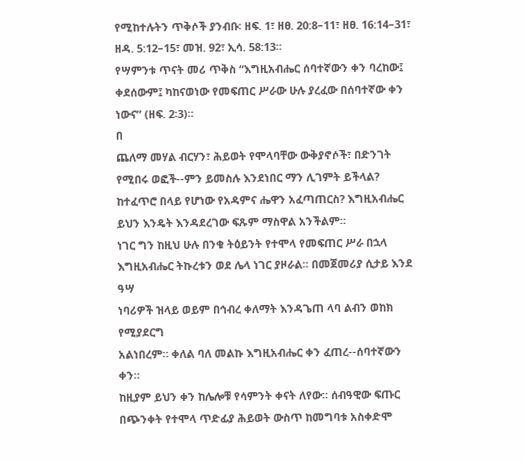የሚከተሉትን ጥቅሶች ያንብቡ፡ ዘፍ. 1፣ ዘፀ. 20:8–11፣ ዘፀ. 16:14–31፣ ዘዳ. 5:12–15፣ መዝ. 92፣ ኢሳ. 58:13።
የሣምንቱ ጥናት መሪ ጥቅስ “እግዚአብሔር ሰባተኛውን ቀን ባረከው፤ ቀደሰውም፤ ካከናወነው የመፍጠር ሥራው ሁሉ ያረፈው በሰባተኛው ቀን ነውና” (ዘፍ. 2፡3)።
በ
ጨለማ መሃል ብርሃን፣ ሕይወት የሞላባቸው ውቅያኖሶች፣ በድንገት
የሚበሩ ወፎች--ምን ይመስሉ እንደነበር ማን ሊገምት ይችላል?
ከተፈጥሮ በላይ የሆነው የአዳምና ሔዋን አፈጣጠርስ? እግዚአብሔር
ይህን እንዴት እንዳደረገው ፍጹም ማስዋል አንችልም።
ነገር ግን ከዚህ ሁሉ በንቁ ትዕይንት የተሞላ የመፍጠር ሥራ በኋላ
እግዚአብሔር ትኩረቱን ወደ ሌላ ነገር ያዞራል። በመጀመሪያ ሲታይ እንደ ዓሣ
ነባሪዎች ዝላይ ወይም በኅብረ ቀለማት እንዳጌጠ ላባ ልብን ወከክ የሚያደርግ
አልነበረም። ቀለል ባለ መልኩ እግዚአብሔር ቀን ፈጠረ--ሰባተኛውን ቀን።
ከዚያም ይህን ቀን ከሌሎቹ የሳምንት ቀናት ለየው። ሰብዓዊው ፍጡር
በጭንቀት የተሞላ ጥድፊያ ሕይወት ውስጥ ከመግባቱ አስቀድሞ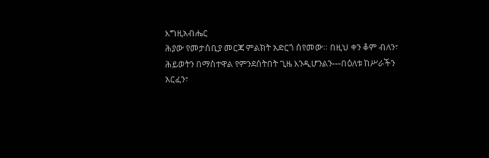እግዚአብሔር
ሕያው የመታሰቢያ መርጃ ምልክት አድርጎ ሰየመው። በዚህ ቀን ቆም ብለን፣
ሕይወትን በማስተዋል የምንደሰትበት ጊዜ እንዲሆንልን---በዕለቱ ከሥራችን
አርፈን፣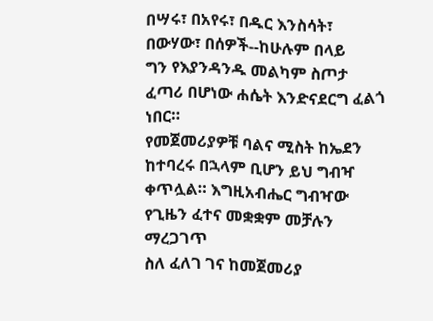በሣሩ፣ በአየሩ፣ በዱር እንስሳት፣ በውሃው፣ በሰዎች--ከሁሉም በላይ
ግን የእያንዳንዱ መልካም ስጦታ ፈጣሪ በሆነው ሐሴት እንድናደርግ ፈልጎ
ነበር።
የመጀመሪያዎቹ ባልና ሚስት ከኤደን ከተባረሩ በኋላም ቢሆን ይህ ግብዣ
ቀጥሏል። እግዚአብሔር ግብዣው የጊዜን ፈተና መቋቋም መቻሉን ማረጋገጥ
ስለ ፈለገ ገና ከመጀመሪያ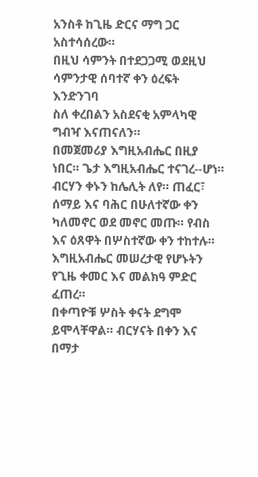አንስቶ ከጊዜ ድርና ማግ ጋር አስተሳሰረው።
በዚህ ሳምንት በተደጋጋሚ ወደዚህ ሳምንታዊ ሰባተኛ ቀን ዕረፍት እንድንገባ
ስለ ቀረበልን አስደናቂ አምላካዊ ግብዣ እናጠናለን።
በመጀመሪያ እግዚአብሔር በዚያ ነበር። ጌታ እግዚአብሔር ተናገረ--ሆነ።
ብርሃን ቀኑን ከሌሊት ለየ። ጠፈር፣ ሰማይ እና ባሕር በሁለተኛው ቀን
ካለመኖር ወደ መኖር መጡ። የብስ እና ዕጸዋት በሦስተኛው ቀን ተከተሉ።
እግዚአብሔር መሠረታዊ የሆኑትን የጊዜ ቀመር እና መልክዓ ምድር ፈጠረ።
በቀጣዮቹ ሦስት ቀናት ደግሞ ይሞላቸዋል። ብርሃናት በቀን እና በማታ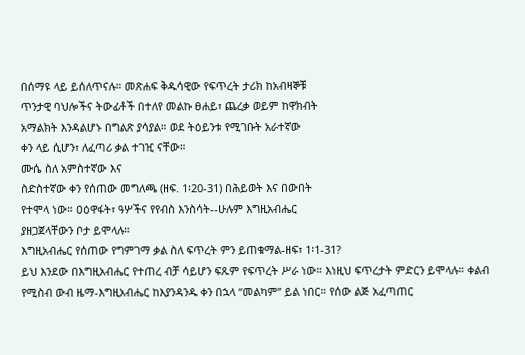በሰማዩ ላይ ይሰለጥናሉ። መጽሐፍ ቅዱሳዊው የፍጥረት ታሪክ ከአብዛኞቹ
ጥንታዊ ባህሎችና ትውፊቶች በተለየ መልኩ ፀሐይ፣ ጨረቃ ወይም ከዋክብት
አማልክት እንዳልሆኑ በግልጽ ያሳያል። ወደ ትዕይንቱ የሚገቡት አራተኛው
ቀን ላይ ሲሆን፣ ለፈጣሪ ቃል ተገዢ ናቸው።
ሙሴ ስለ አምስተኛው እና
ስድስተኛው ቀን የሰጠው መግለጫ (ዘፍ. 1፡20-31) በሕይወት እና በውበት
የተሞላ ነው። ዐዕዋፋት፣ ዓሦችና የየብስ እንስሳት--ሁሉም እግዚአብሔር
ያዘጋጀላቸውን ቦታ ይሞላሉ።
እግዚአብሔር የሰጠው የግምገማ ቃል ስለ ፍጥረት ምን ይጠቁማል-ዘፍ፣ 1፡1-31?
ይህ እንደው በእግዚአብሔር የተጠረ ብቻ ሳይሆን ፍጹም የፍጥረት ሥራ ነው። እነዚህ ፍጥረታት ምድርን ይሞላሉ። ቀልብ የሚስብ ውብ ዜማ-እግዚአብሔር ከእያንዳንዱ ቀን በኋላ “መልካም” ይል ነበር። የሰው ልጅ አፈጣጠር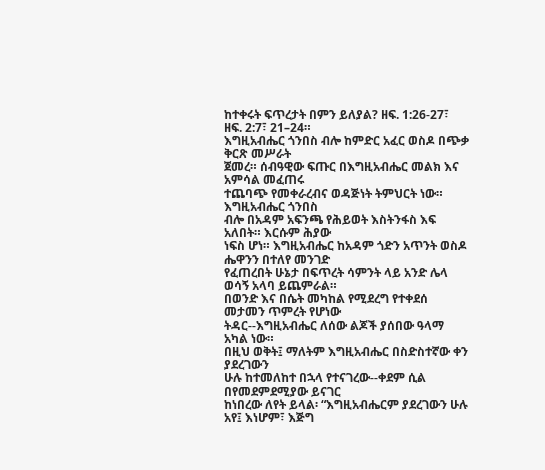ከተቀሩት ፍጥረታት በምን ይለያል? ዘፍ. 1:26-27፣ ዘፍ. 2:7፣ 21–24።
እግዚአብሔር ጎንበስ ብሎ ከምድር አፈር ወስዶ በጭቃ ቅርጽ መሥራት
ጀመረ። ሰብዓዊው ፍጡር በእግዚአብሔር መልክ እና አምሳል መፈጠሩ
ተጨባጭ የመቀራረብና ወዳጅነት ትምህርት ነው። እግዚአብሔር ጎንበስ
ብሎ በአዳም አፍንጫ የሕይወት እስትንፋስ እፍ አለበት። እርሱም ሕያው
ነፍስ ሆነ። እግዚአብሔር ከአዳም ጎድን አጥንት ወስዶ ሔዋንን በተለየ መንገድ
የፈጠረበት ሁኔታ በፍጥረት ሳምንት ላይ አንድ ሌላ ወሳኝ አላባ ይጨምራል።
በወንድ እና በሴት መካከል የሚደረግ የተቀደሰ መታመን ጥምረት የሆነው
ትዳር--እግዚአብሔር ለሰው ልጆች ያሰበው ዓላማ አካል ነው።
በዚህ ወቅት፤ ማለትም እግዚአብሔር በስድስተኛው ቀን ያደረገውን
ሁሉ ከተመለከተ በኋላ የተናገረው--ቀደም ሲል በየመደምደሚያው ይናገር
ከነበረው ለየት ይላል፡ “እግዚአብሔርም ያደረገውን ሁሉ አየ፤ እነሆም፣ እጅግ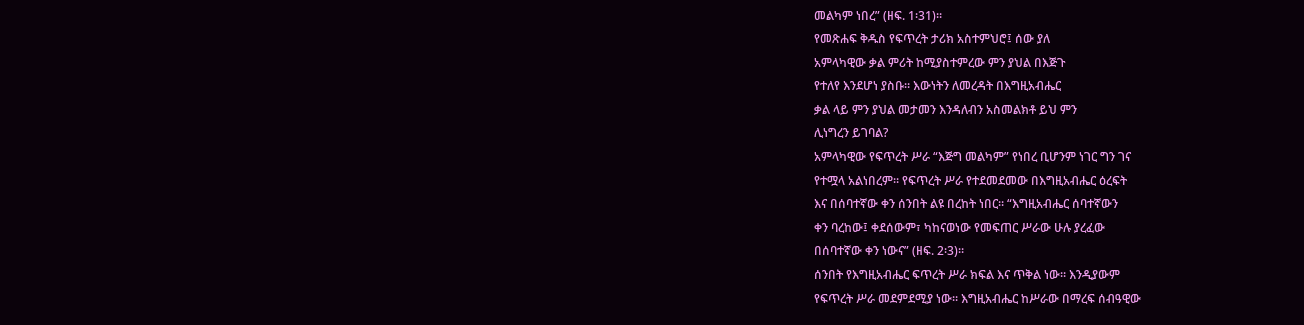መልካም ነበረ” (ዘፍ. 1፡31)።
የመጽሐፍ ቅዱስ የፍጥረት ታሪክ አስተምህሮ፤ ሰው ያለ
አምላካዊው ቃል ምሪት ከሚያስተምረው ምን ያህል በእጅጉ
የተለየ እንደሆነ ያስቡ። እውነትን ለመረዳት በእግዚአብሔር
ቃል ላይ ምን ያህል መታመን እንዳለብን አስመልክቶ ይህ ምን
ሊነግረን ይገባል?
አምላካዊው የፍጥረት ሥራ “እጅግ መልካም” የነበረ ቢሆንም ነገር ግን ገና
የተሟላ አልነበረም። የፍጥረት ሥራ የተደመደመው በእግዚአብሔር ዕረፍት
እና በሰባተኛው ቀን ሰንበት ልዩ በረከት ነበር። “እግዚአብሔር ሰባተኛውን
ቀን ባረከው፤ ቀደሰውም፣ ካከናወነው የመፍጠር ሥራው ሁሉ ያረፈው
በሰባተኛው ቀን ነውና” (ዘፍ. 2፡3)።
ሰንበት የእግዚአብሔር ፍጥረት ሥራ ክፍል እና ጥቅል ነው። እንዲያውም
የፍጥረት ሥራ መደምደሚያ ነው። እግዚአብሔር ከሥራው በማረፍ ሰብዓዊው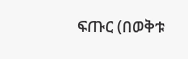ፍጡር (በወቅቱ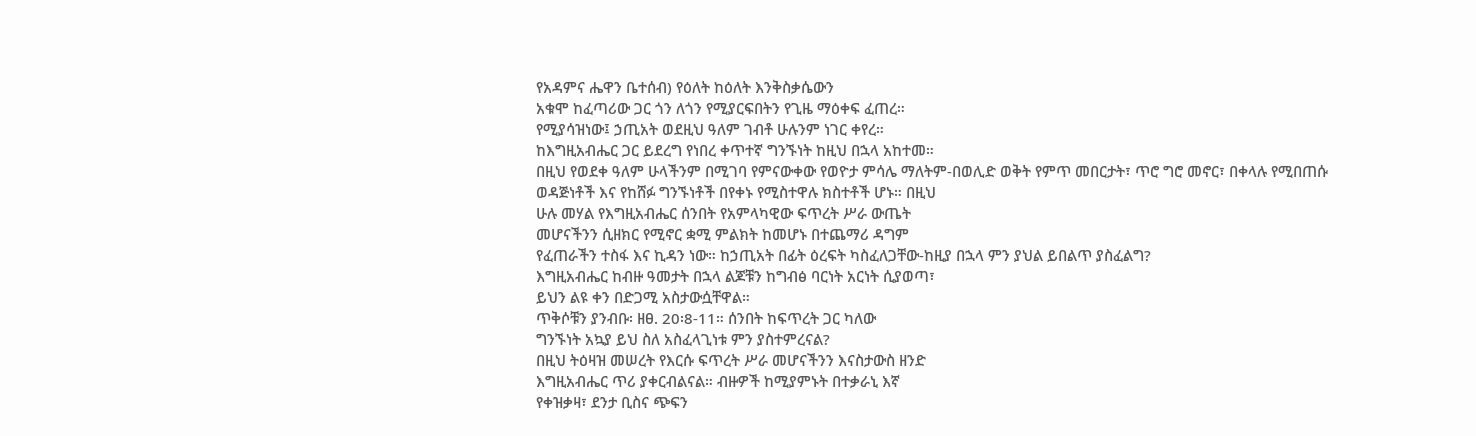የአዳምና ሔዋን ቤተሰብ) የዕለት ከዕለት እንቅስቃሴውን
አቁሞ ከፈጣሪው ጋር ጎን ለጎን የሚያርፍበትን የጊዜ ማዕቀፍ ፈጠረ።
የሚያሳዝነው፤ ኃጢአት ወደዚህ ዓለም ገብቶ ሁሉንም ነገር ቀየረ።
ከእግዚአብሔር ጋር ይደረግ የነበረ ቀጥተኛ ግንኙነት ከዚህ በኋላ አከተመ።
በዚህ የወደቀ ዓለም ሁላችንም በሚገባ የምናውቀው የወዮታ ምሳሌ ማለትም-በወሊድ ወቅት የምጥ መበርታት፣ ጥሮ ግሮ መኖር፣ በቀላሉ የሚበጠሱ
ወዳጅነቶች እና የከሸፉ ግንኙነቶች በየቀኑ የሚስተዋሉ ክስተቶች ሆኑ። በዚህ
ሁሉ መሃል የእግዚአብሔር ሰንበት የአምላካዊው ፍጥረት ሥራ ውጤት
መሆናችንን ሲዘክር የሚኖር ቋሚ ምልክት ከመሆኑ በተጨማሪ ዳግም
የፈጠራችን ተስፋ እና ኪዳን ነው። ከኃጢአት በፊት ዕረፍት ካስፈለጋቸው-ከዚያ በኋላ ምን ያህል ይበልጥ ያስፈልግ?
እግዚአብሔር ከብዙ ዓመታት በኋላ ልጆቹን ከግብፅ ባርነት አርነት ሲያወጣ፣
ይህን ልዩ ቀን በድጋሚ አስታውሷቸዋል።
ጥቅሶቹን ያንብቡ፡ ዘፀ. 20፡8-11። ሰንበት ከፍጥረት ጋር ካለው
ግንኙነት አኳያ ይህ ስለ አስፈላጊነቱ ምን ያስተምረናል?
በዚህ ትዕዛዝ መሠረት የእርሱ ፍጥረት ሥራ መሆናችንን እናስታውስ ዘንድ
እግዚአብሔር ጥሪ ያቀርብልናል። ብዙዎች ከሚያምኑት በተቃራኒ እኛ
የቀዝቃዛ፣ ደንታ ቢስና ጭፍን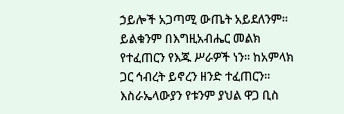ኃይሎች አጋጣሚ ውጤት አይደለንም።
ይልቁንም በእግዚአብሔር መልክ የተፈጠርን የእጁ ሥራዎች ነን። ከአምላክ
ጋር ኅብረት ይኖረን ዘንድ ተፈጠርን። እስራኤላውያን የቱንም ያህል ዋጋ ቢስ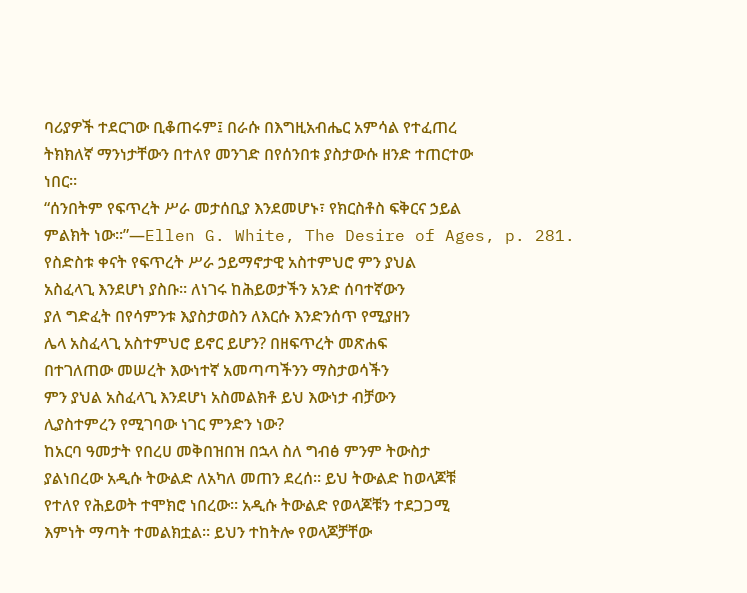ባሪያዎች ተደርገው ቢቆጠሩም፤ በራሱ በእግዚአብሔር አምሳል የተፈጠረ
ትክክለኛ ማንነታቸውን በተለየ መንገድ በየሰንበቱ ያስታውሱ ዘንድ ተጠርተው
ነበር።
“ሰንበትም የፍጥረት ሥራ መታሰቢያ እንደመሆኑ፣ የክርስቶስ ፍቅርና ኃይል
ምልክት ነው።”—Ellen G. White, The Desire of Ages, p. 281.
የስድስቱ ቀናት የፍጥረት ሥራ ኃይማኖታዊ አስተምህሮ ምን ያህል
አስፈላጊ እንደሆነ ያስቡ። ለነገሩ ከሕይወታችን አንድ ሰባተኛውን
ያለ ግድፈት በየሳምንቱ እያስታወስን ለእርሱ እንድንሰጥ የሚያዘን
ሌላ አስፈላጊ አስተምህሮ ይኖር ይሆን? በዘፍጥረት መጽሐፍ
በተገለጠው መሠረት እውነተኛ አመጣጣችንን ማስታወሳችን
ምን ያህል አስፈላጊ እንደሆነ አስመልክቶ ይህ እውነታ ብቻውን
ሊያስተምረን የሚገባው ነገር ምንድን ነው?
ከአርባ ዓመታት የበረሀ መቅበዝበዝ በኋላ ስለ ግብፅ ምንም ትውስታ
ያልነበረው አዲሱ ትውልድ ለአካለ መጠን ደረሰ። ይህ ትውልድ ከወላጆቹ
የተለየ የሕይወት ተሞክሮ ነበረው። አዲሱ ትውልድ የወላጆቹን ተደጋጋሚ
እምነት ማጣት ተመልክቷል። ይህን ተከትሎ የወላጆቻቸው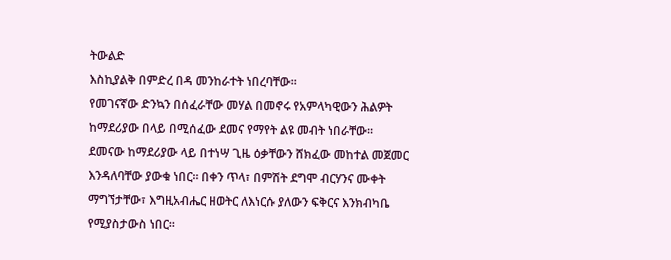ትውልድ
እስኪያልቅ በምድረ በዳ መንከራተት ነበረባቸው።
የመገናኛው ድንኳን በሰፈራቸው መሃል በመኖሩ የአምላካዊውን ሕልዎት
ከማደሪያው በላይ በሚሰፈው ደመና የማየት ልዩ መብት ነበራቸው።
ደመናው ከማደሪያው ላይ በተነሣ ጊዜ ዕቃቸውን ሸክፈው መከተል መጀመር
እንዳለባቸው ያውቁ ነበር። በቀን ጥላ፣ በምሽት ደግሞ ብርሃንና ሙቀት
ማግኘታቸው፣ እግዚአብሔር ዘወትር ለእነርሱ ያለውን ፍቅርና እንክብካቤ
የሚያስታውስ ነበር።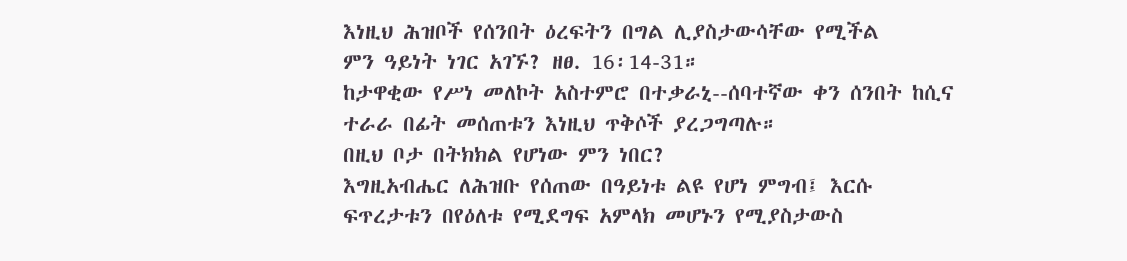እነዚህ ሕዝቦች የሰንበት ዕረፍትን በግል ሊያስታውሳቸው የሚችል
ምን ዓይነት ነገር አገኙ? ዘፀ. 16፡14-31።
ከታዋቂው የሥነ መለኮት አስተምሮ በተቃራኒ--ሰባተኛው ቀን ሰንበት ከሲና
ተራራ በፊት መሰጠቱን እነዚህ ጥቅሶች ያረጋግጣሉ።
በዚህ ቦታ በትክክል የሆነው ምን ነበር?
እግዚአብሔር ለሕዝቡ የሰጠው በዓይነቱ ልዩ የሆነ ምግብ፤ እርሱ
ፍጥረታቱን በየዕለቱ የሚደግፍ አምላክ መሆኑን የሚያስታውስ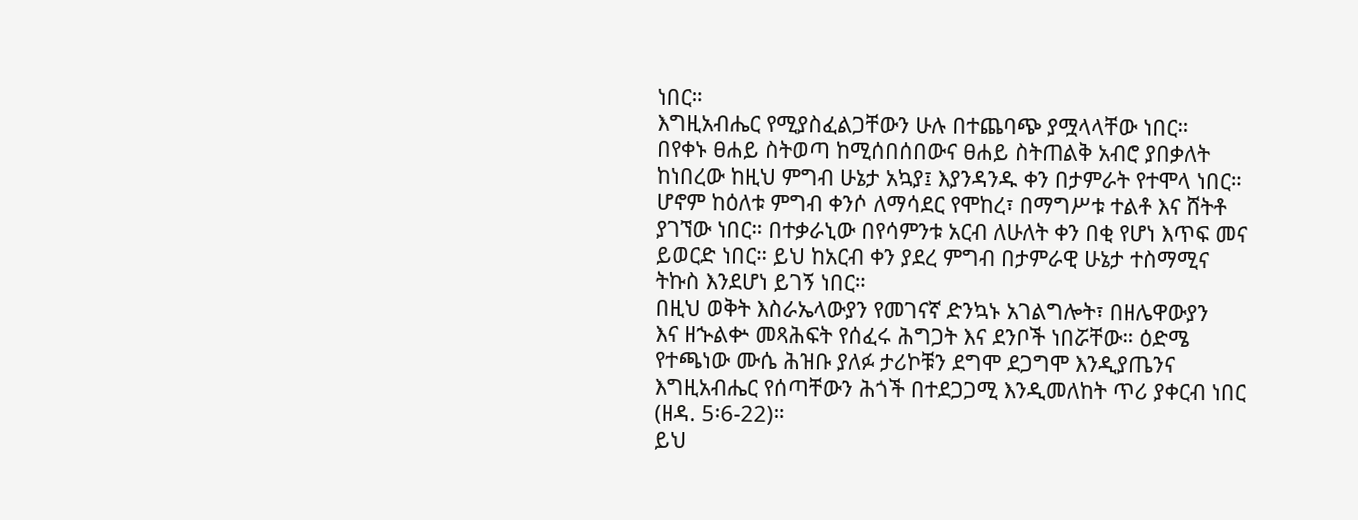ነበር።
እግዚአብሔር የሚያስፈልጋቸውን ሁሉ በተጨባጭ ያሟላላቸው ነበር።
በየቀኑ ፀሐይ ስትወጣ ከሚሰበሰበውና ፀሐይ ስትጠልቅ አብሮ ያበቃለት
ከነበረው ከዚህ ምግብ ሁኔታ አኳያ፤ እያንዳንዱ ቀን በታምራት የተሞላ ነበር።
ሆኖም ከዕለቱ ምግብ ቀንሶ ለማሳደር የሞከረ፣ በማግሥቱ ተልቶ እና ሸትቶ
ያገኘው ነበር። በተቃራኒው በየሳምንቱ አርብ ለሁለት ቀን በቂ የሆነ እጥፍ መና
ይወርድ ነበር። ይህ ከአርብ ቀን ያደረ ምግብ በታምራዊ ሁኔታ ተስማሚና
ትኩስ እንደሆነ ይገኝ ነበር።
በዚህ ወቅት እስራኤላውያን የመገናኛ ድንኳኑ አገልግሎት፣ በዘሌዋውያን
እና ዘኍልቍ መጻሕፍት የሰፈሩ ሕግጋት እና ደንቦች ነበሯቸው። ዕድሜ
የተጫነው ሙሴ ሕዝቡ ያለፉ ታሪኮቹን ደግሞ ደጋግሞ እንዲያጤንና
እግዚአብሔር የሰጣቸውን ሕጎች በተደጋጋሚ እንዲመለከት ጥሪ ያቀርብ ነበር
(ዘዳ. 5፡6-22)።
ይህ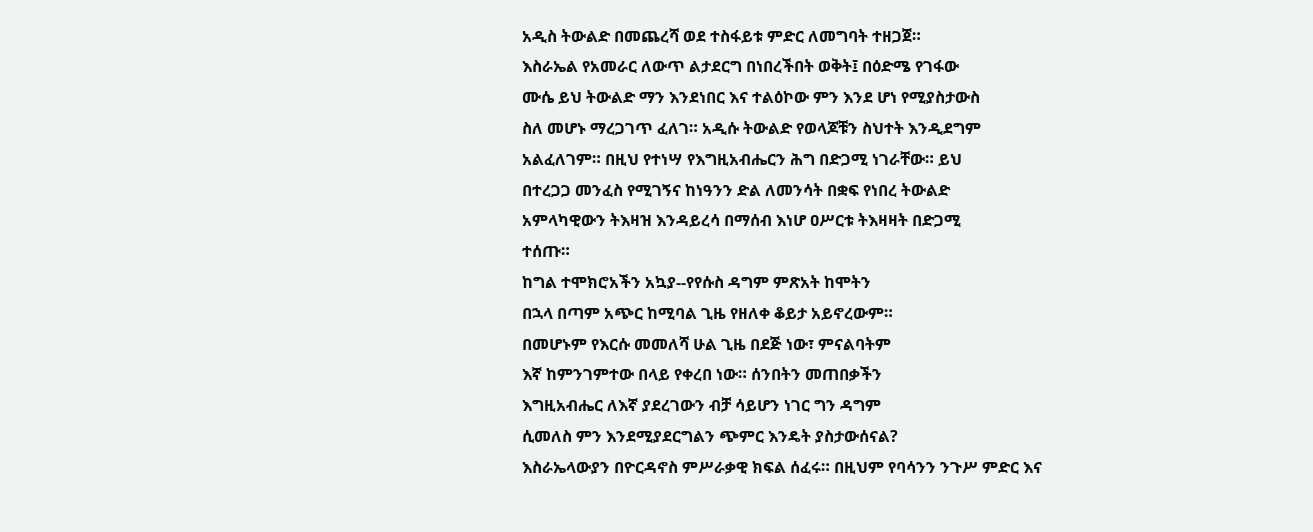አዲስ ትውልድ በመጨረሻ ወደ ተስፋይቱ ምድር ለመግባት ተዘጋጀ።
እስራኤል የአመራር ለውጥ ልታደርግ በነበረችበት ወቅት፤ በዕድሜ የገፋው
ሙሴ ይህ ትውልድ ማን እንደነበር እና ተልዕኮው ምን እንደ ሆነ የሚያስታውስ
ስለ መሆኑ ማረጋገጥ ፈለገ። አዲሱ ትውልድ የወላጆቹን ስህተት እንዲደግም
አልፈለገም። በዚህ የተነሣ የእግዚአብሔርን ሕግ በድጋሚ ነገራቸው። ይህ
በተረጋጋ መንፈስ የሚገኝና ከነዓንን ድል ለመንሳት በቋፍ የነበረ ትውልድ
አምላካዊውን ትእዛዝ እንዳይረሳ በማሰብ እነሆ ዐሥርቱ ትእዛዛት በድጋሚ
ተሰጡ።
ከግል ተሞክሮአችን አኳያ--የየሱስ ዳግም ምጽአት ከሞትን
በኋላ በጣም አጭር ከሚባል ጊዜ የዘለቀ ቆይታ አይኖረውም።
በመሆኑም የእርሱ መመለሻ ሁል ጊዜ በደጅ ነው፣ ምናልባትም
እኛ ከምንገምተው በላይ የቀረበ ነው። ሰንበትን መጠበቃችን
እግዚአብሔር ለእኛ ያደረገውን ብቻ ሳይሆን ነገር ግን ዳግም
ሲመለስ ምን እንደሚያደርግልን ጭምር እንዴት ያስታውሰናል?
እስራኤላውያን በዮርዳኖስ ምሥራቃዊ ክፍል ሰፈሩ። በዚህም የባሳንን ንጉሥ ምድር እና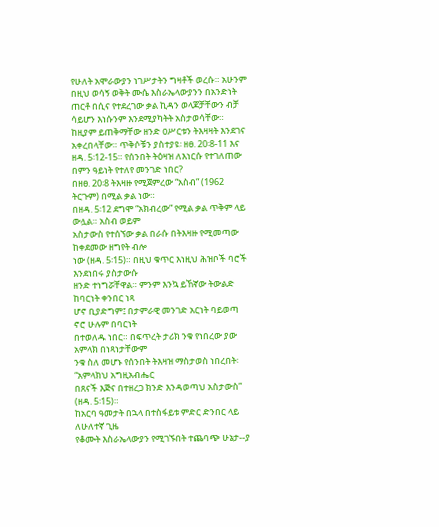የሁለት አሞራውያን ነገሥታትን ግዛቶች ወረሱ። አሁንም በዚህ ወሳኝ ወቅት ሙሴ እስራኤላውያንን በአንድነት ጠርቶ በሲና የተደረገው ቃል ኪዳን ወላጆቻቸውን ብቻ ሳይሆን እነሱንም እንደሚያካትት አስታወሳቸው። ከዚያም ይጠቅማቸው ዘንድ ዐሥርቱን ትእዛዛት እንደገና አቀረበላቸው። ጥቅሶቹን ያስተያዩ፡ ዘፀ. 20፡8-11 እና ዘዳ. 5፡12-15። የሰንበት ትዕዛዝ ለእነርሱ የተገለጠው በምን ዓይነት የተለየ መንገድ ነበር?
በዘፀ. 20፡8 ትእዛዙ የሚጀምረው “አስብ” (1962 ትርጉም) በሚል ቃል ነው።
በዘዳ. 5፡12 ደግሞ “አክብረው” የሚል ቃል ጥቅም ላይ ውሏል። አስብ ወይም
አስታውስ የተሰኘው ቃል በራሱ በትእዛዙ የሚመጣው ከቀደመው ዘግየት ብሎ
ነው (ዘዳ. 5፡15)። በዚህ ቁጥር እነዚህ ሕዝቦች ባሮች እንደነበሩ ያስታውሱ
ዘንድ ተነግሯቸዋል። ምንም እንኳ ይኸኛው ትውልድ ከባርነት ቀንበር ነጻ
ሆኖ ቢያድግም፤ በታምራዊ መንገድ አርነት ባይወጣ ኖሮ ሁሉም በባርነት
በተወለዱ ነበር። በፍጥረት ታሪክ ንቁ የነበረው ያው አምላክ በነጻነታቸውም
ንቁ ስለ መሆኑ የሰንበት ትእዛዝ ማስታወስ ነበረበት፡ “አምላክህ አግዚአብሔር
በጸናች እጅና በተዘረጋ ክንድ እንዳወጣህ አስታውስ” (ዘዳ. 5፡15)።
ከአርባ ዓመታት በኋላ በተስፋይቱ ምድር ድንበር ላይ ለሁለተኛ ጊዜ
የቆሙት እስራኤላውያን የሚገኙበት ተጨባጭ ሁኔታ--ያ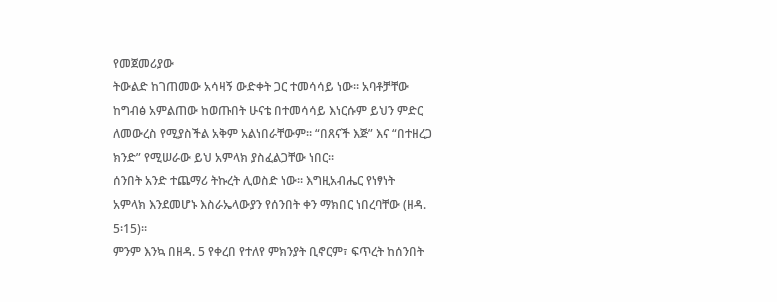የመጀመሪያው
ትውልድ ከገጠመው አሳዛኝ ውድቀት ጋር ተመሳሳይ ነው። አባቶቻቸው
ከግብፅ አምልጠው ከወጡበት ሁናቴ በተመሳሳይ እነርሱም ይህን ምድር
ለመውረስ የሚያስችል አቅም አልነበራቸውም። “በጸናች እጅ” እና “በተዘረጋ
ክንድ” የሚሠራው ይህ አምላክ ያስፈልጋቸው ነበር።
ሰንበት አንድ ተጨማሪ ትኩረት ሊወስድ ነው። እግዚአብሔር የነፃነት
አምላክ እንደመሆኑ እስራኤላውያን የሰንበት ቀን ማክበር ነበረባቸው (ዘዳ.
5፡15)።
ምንም እንኳ በዘዳ. 5 የቀረበ የተለየ ምክንያት ቢኖርም፣ ፍጥረት ከሰንበት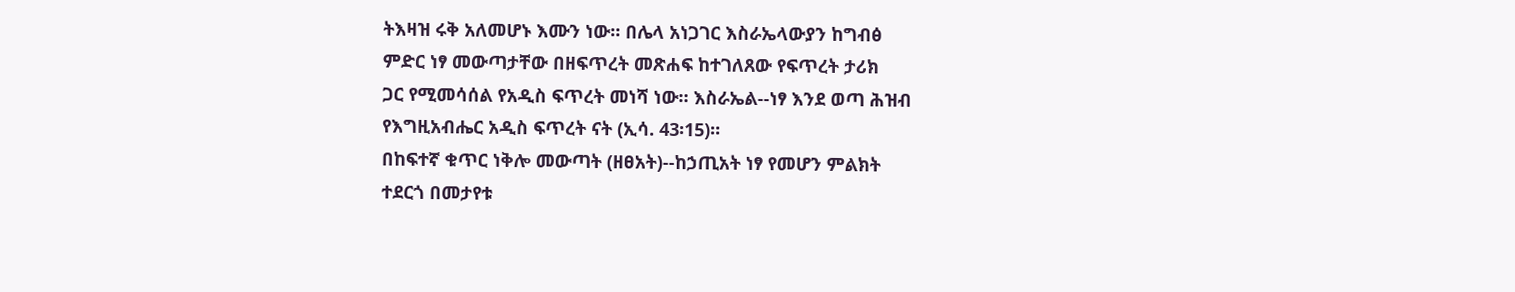ትእዛዝ ሩቅ አለመሆኑ እሙን ነው። በሌላ አነጋገር እስራኤላውያን ከግብፅ
ምድር ነፃ መውጣታቸው በዘፍጥረት መጽሐፍ ከተገለጸው የፍጥረት ታሪክ
ጋር የሚመሳሰል የአዲስ ፍጥረት መነሻ ነው። እስራኤል--ነፃ እንደ ወጣ ሕዝብ
የእግዚአብሔር አዲስ ፍጥረት ናት (ኢሳ. 43፡15)።
በከፍተኛ ቁጥር ነቅሎ መውጣት (ዘፀአት)--ከኃጢአት ነፃ የመሆን ምልክት
ተደርጎ በመታየቱ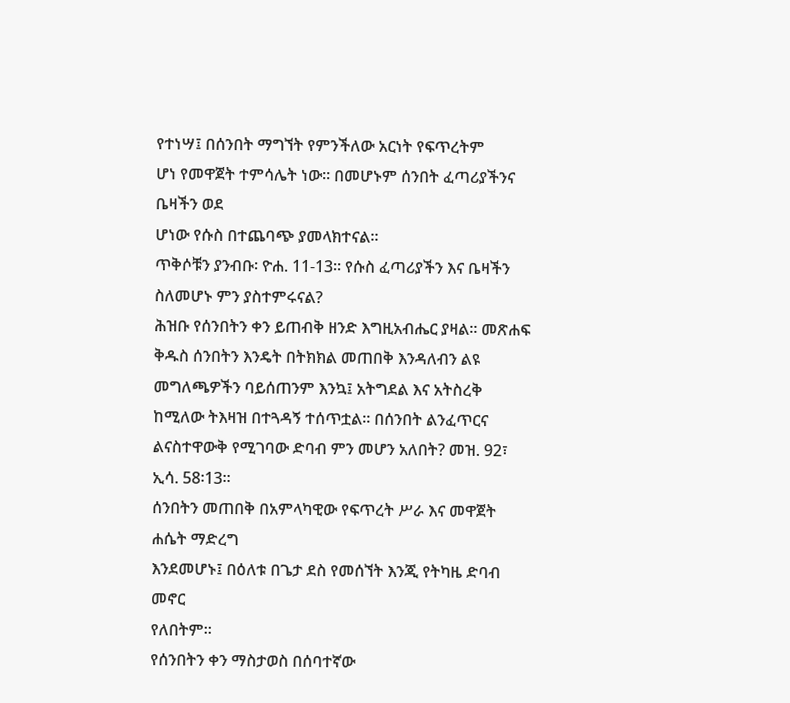የተነሣ፤ በሰንበት ማግኘት የምንችለው አርነት የፍጥረትም
ሆነ የመዋጀት ተምሳሌት ነው። በመሆኑም ሰንበት ፈጣሪያችንና ቤዛችን ወደ
ሆነው የሱስ በተጨባጭ ያመላክተናል።
ጥቅሶቹን ያንብቡ፡ ዮሐ. 11-13። የሱስ ፈጣሪያችን እና ቤዛችን
ስለመሆኑ ምን ያስተምሩናል?
ሕዝቡ የሰንበትን ቀን ይጠብቅ ዘንድ እግዚአብሔር ያዛል። መጽሐፍ ቅዱስ ሰንበትን እንዴት በትክክል መጠበቅ እንዳለብን ልዩ መግለጫዎችን ባይሰጠንም እንኳ፤ አትግደል እና አትስረቅ ከሚለው ትእዛዝ በተጓዳኝ ተሰጥቷል። በሰንበት ልንፈጥርና ልናስተዋውቅ የሚገባው ድባብ ምን መሆን አለበት? መዝ. 92፣ ኢሳ. 58፡13።
ሰንበትን መጠበቅ በአምላካዊው የፍጥረት ሥራ እና መዋጀት ሐሴት ማድረግ
እንደመሆኑ፤ በዕለቱ በጌታ ደስ የመሰኘት እንጂ የትካዜ ድባብ መኖር
የለበትም።
የሰንበትን ቀን ማስታወስ በሰባተኛው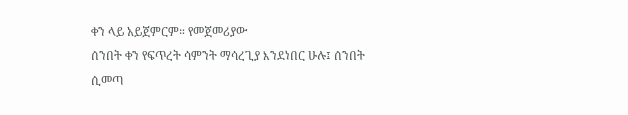ቀን ላይ አይጀምርም። የመጀመሪያው
ሰንበት ቀን የፍጥረት ሳምንት ማሳረጊያ እንደነበር ሁሉ፤ ሰንበት ሲመጣ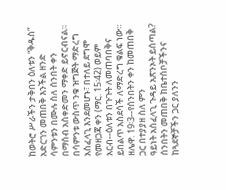ከወትሮ ሥራችን ታቅበን ዕለቱን “ቅዱስ” አድርገን መጠበቅ እንችል ዘንድ
ሳምንቱን በሙሉ ስለ ሰንበት ቀን በማሰብ አስቀድመን ማቀድ ይኖርብናል።
በሳምንቱ ውስጥ ንቁ ዝግጅት ማድረግ አስፈላጊ እንደመሆኑ፣ በተለይ ደግሞ
የመዘጋጃ ቀን (ማር. 15፡42) ወይም አርብ--ዕለቱን በጉጉት ለመጠባበቅና
ይበልጥ አስደሳች ለማድረግ ቁልፍ ነው።
ዘሌዋ. 19፡3--የሰንበትን ቀን ከመጠበቅ ጋር በተያያዘ ስለ ምን
ዓይነት አስፈላጊ ጉዳይ አጽንኦት ይሰጣል?
ሰንበትን መጠበቅ ከቤተሰቦቻችንና ከጓደኞቻችን ጋር ያለንን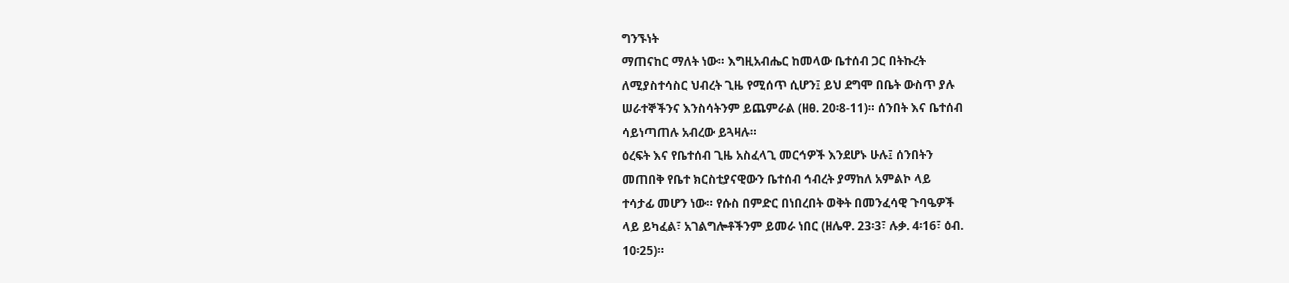ግንኙነት
ማጠናከር ማለት ነው። እግዚአብሔር ከመላው ቤተሰብ ጋር በትኩረት
ለሚያስተሳስር ህብረት ጊዜ የሚሰጥ ሲሆን፤ ይህ ደግሞ በቤት ውስጥ ያሉ
ሠራተኞችንና እንስሳትንም ይጨምራል (ዘፀ. 20፡8-11)። ሰንበት እና ቤተሰብ
ሳይነጣጠሉ አብረው ይጓዛሉ።
ዕረፍት እና የቤተሰብ ጊዜ አስፈላጊ መርኅዎች እንደሆኑ ሁሉ፤ ሰንበትን
መጠበቅ የቤተ ክርስቲያናዊውን ቤተሰብ ኅብረት ያማከለ አምልኮ ላይ
ተሳታፊ መሆን ነው። የሱስ በምድር በነበረበት ወቅት በመንፈሳዊ ጉባዔዎች
ላይ ይካፈል፣ አገልግሎቶችንም ይመራ ነበር (ዘሌዋ. 23፡3፣ ሉቃ. 4፡16፣ ዕብ.
10፡25)።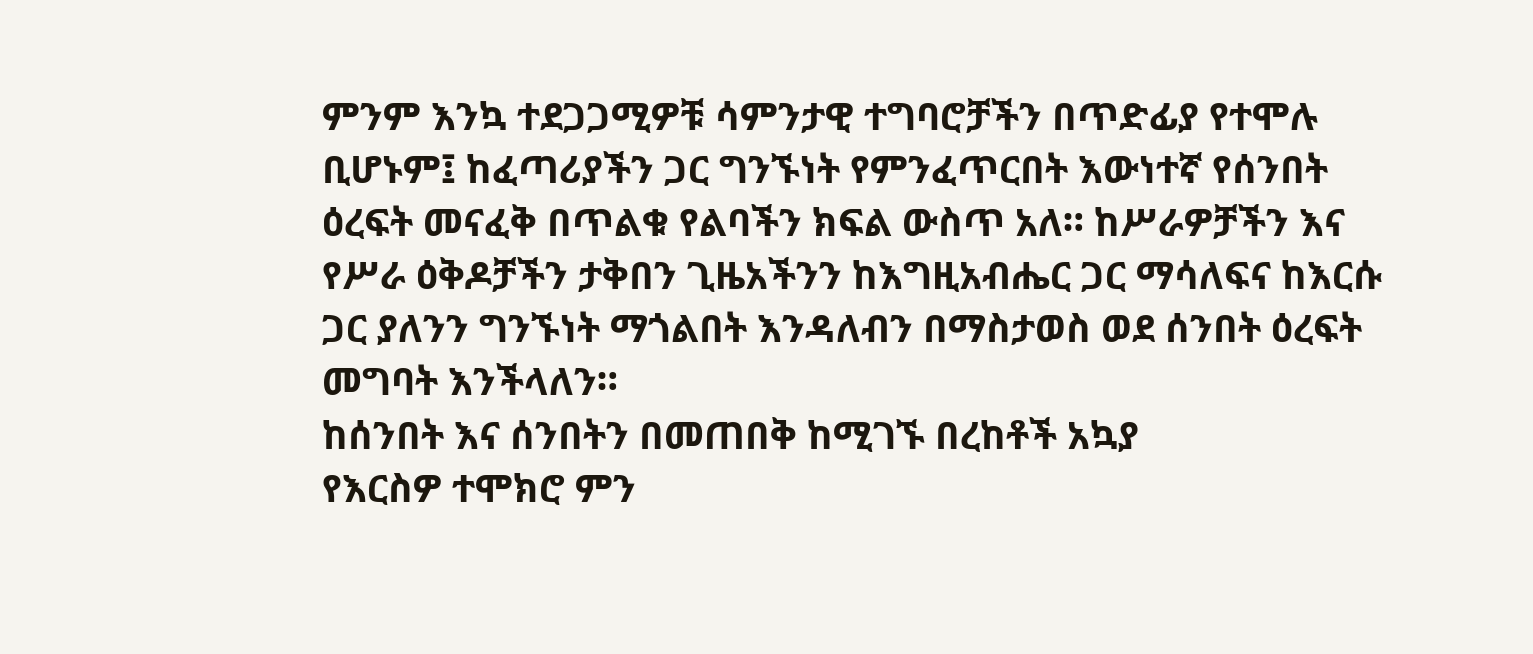ምንም እንኳ ተደጋጋሚዎቹ ሳምንታዊ ተግባሮቻችን በጥድፊያ የተሞሉ
ቢሆኑም፤ ከፈጣሪያችን ጋር ግንኙነት የምንፈጥርበት እውነተኛ የሰንበት
ዕረፍት መናፈቅ በጥልቁ የልባችን ክፍል ውስጥ አለ። ከሥራዎቻችን እና
የሥራ ዕቅዶቻችን ታቅበን ጊዜአችንን ከእግዚአብሔር ጋር ማሳለፍና ከእርሱ
ጋር ያለንን ግንኙነት ማጎልበት እንዳለብን በማስታወስ ወደ ሰንበት ዕረፍት
መግባት እንችላለን።
ከሰንበት እና ሰንበትን በመጠበቅ ከሚገኙ በረከቶች አኳያ
የእርስዎ ተሞክሮ ምን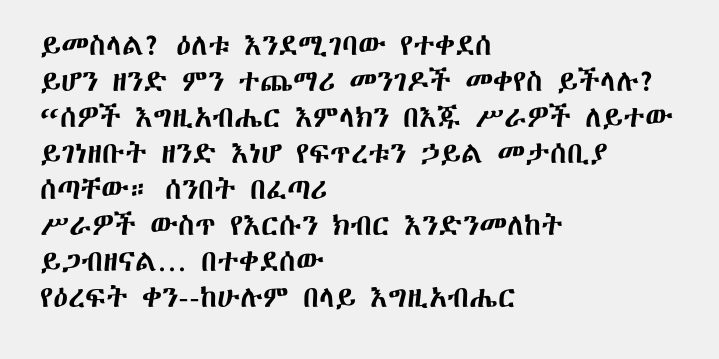ይመስላል? ዕለቱ እንደሚገባው የተቀደሰ
ይሆን ዘንድ ምን ተጨማሪ መንገዶች መቀየስ ይችላሉ?
“ሰዎች እግዚአብሔር እምላክን በእጁ ሥራዎች ለይተው
ይገነዘቡት ዘንድ እነሆ የፍጥረቱን ኃይል መታሰቢያ ሰጣቸው። ሰንበት በፈጣሪ
ሥራዎች ውስጥ የእርሱን ክብር እንድንመለከት ይጋብዘናል… በተቀደሰው
የዕረፍት ቀን--ከሁሉም በላይ እግዚአብሔር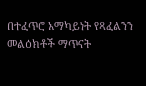በተፈጥሮ አማካይነት የጻፈልንን
መልዕክቶች ማጥናት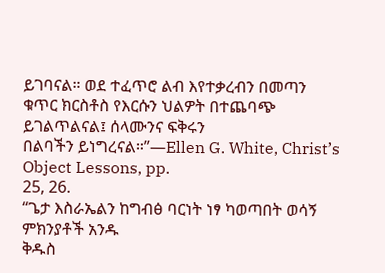ይገባናል። ወደ ተፈጥሮ ልብ እየተቃረብን በመጣን
ቁጥር ክርስቶስ የእርሱን ህልዎት በተጨባጭ ይገልጥልናል፤ ሰላሙንና ፍቅሩን
በልባችን ይነግረናል።”—Ellen G. White, Christ’s Object Lessons, pp.
25, 26.
“ጌታ እስራኤልን ከግብፅ ባርነት ነፃ ካወጣበት ወሳኝ ምክንያቶች አንዱ
ቅዱስ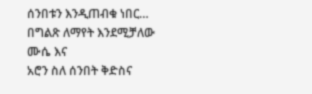ሰንበቱን እንዲጠብቁ ነበር… በግልጽ ለማየት እንደሚቻለው ሙሴ እና
አሮን ስለ ሰንበት ቅድስና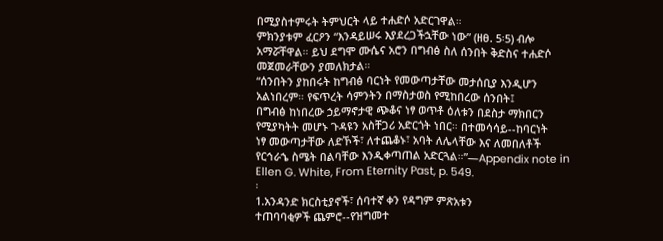በሚያስተምሩት ትምህርት ላይ ተሐድሶ አድርገዋል።
ምክንያቱም ፈርዖን “እንዳይሠሩ እያደረጋችኋቸው ነው” (ዘፀ. 5፡5) ብሎ
አማሯቸዋል። ይህ ደግሞ ሙሴና አሮን በግብፅ ስለ ሰንበት ቅድስና ተሐድሶ
መጀመራቸውን ያመለክታል።
“ሰንበትን ያከበሩት ከግብፅ ባርነት የመውጣታቸው መታሰቢያ እንዲሆን
አልነበረም። የፍጥረት ሳምንትን በማስታወስ የሚከበረው ሰንበት፤
በግብፅ ከነበረው ኃይማኖታዊ ጭቆና ነፃ ወጥቶ ዕለቱን በደስታ ማክበርን
የሚያካትት መሆኑ ጉዳዩን አስቸጋሪ አድርጎት ነበር። በተመሳሳይ--ከባርነት
ነፃ መውጣታቸው ለድኾች፣ ለተጨቆኑ፣ አባት ለሌላቸው እና ለመበለቶች
የርኅራኄ ስሜት በልባቸው እንዲቀጣጠል አድርጓል።”—Appendix note in
Ellen G. White, From Eternity Past, p. 549.
፡
1.አንዳንድ ክርስቲያኖች፣ ሰባተኛ ቀን የዳግም ምጽአቱን
ተጠባባቂዎች ጨምሮ--የዝግመተ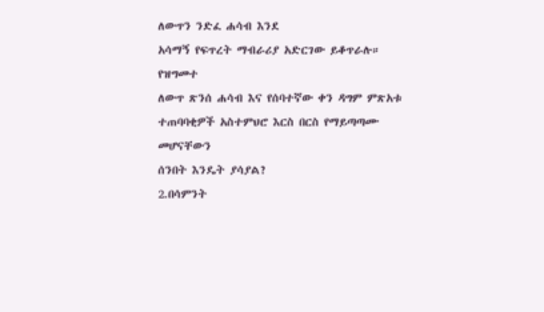ለውጥን ንድፈ ሐሳብ እንደ
አሳማኝ የፍጥረት ማብራሪያ አድርገው ይቆጥራሉ። የዝግመተ
ለውጥ ጽንሰ ሐሳብ እና የሰባተኛው ቀን ዳግም ምጽአቱ
ተጠባባቂዎች አስተምህሮ እርስ በርስ የማይጣጣሙ መሆናቸውን
ሰንበት እንዴት ያሳያል?
2.በሳምንት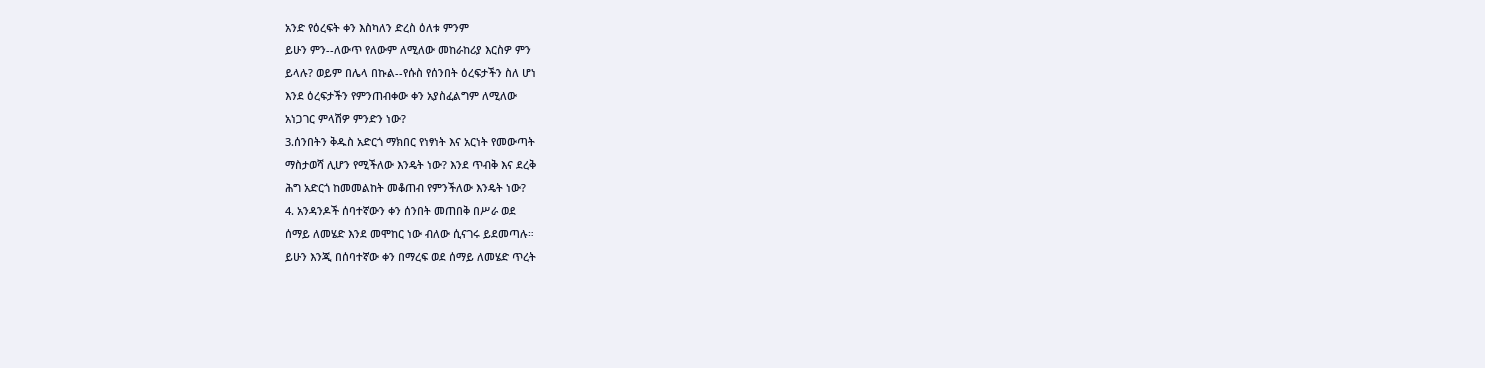አንድ የዕረፍት ቀን እስካለን ድረስ ዕለቱ ምንም
ይሁን ምን--ለውጥ የለውም ለሚለው መከራከሪያ እርስዎ ምን
ይላሉ? ወይም በሌላ በኩል--የሱስ የሰንበት ዕረፍታችን ስለ ሆነ
እንደ ዕረፍታችን የምንጠብቀው ቀን አያስፈልግም ለሚለው
አነጋገር ምላሽዎ ምንድን ነው?
3.ሰንበትን ቅዱስ አድርጎ ማክበር የነፃነት እና አርነት የመውጣት
ማስታወሻ ሊሆን የሚችለው እንዴት ነው? እንደ ጥብቅ እና ደረቅ
ሕግ አድርጎ ከመመልከት መቆጠብ የምንችለው እንዴት ነው?
4. አንዳንዶች ሰባተኛውን ቀን ሰንበት መጠበቅ በሥራ ወደ
ሰማይ ለመሄድ እንደ መሞከር ነው ብለው ሲናገሩ ይደመጣሉ።
ይሁን እንጂ በሰባተኛው ቀን በማረፍ ወደ ሰማይ ለመሄድ ጥረት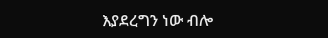እያደረግን ነው ብሎ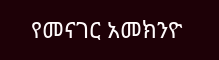የመናገር አመክንዮ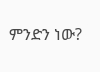ምንድን ነው?